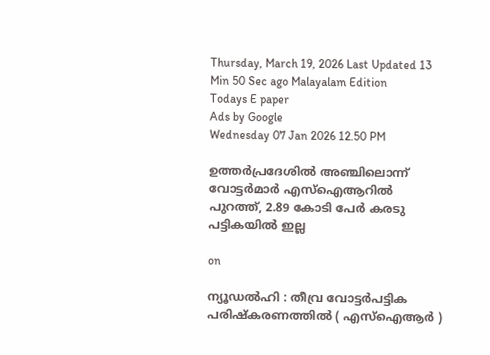Thursday, March 19, 2026 Last Updated 13 Min 50 Sec ago Malayalam Edition
Todays E paper
Ads by Google
Wednesday 07 Jan 2026 12.50 PM

ഉത്തര്‍പ്രദേശില്‍‍ അഞ്ചിലൊന്ന് വോട്ടര്‍മാര്‍ എസ്‌ഐആറില്‍ പുറത്ത്, 2.89 കോടി പേര്‍ കരടു പട്ടികയില്‍ ഇല്ല

on

ന്യൂഡല്‍ഹി : തീവ്ര വോട്ടര്‍പട്ടിക പരിഷ്‌കരണത്തില്‍ ( എസ്‌ഐആര്‍ )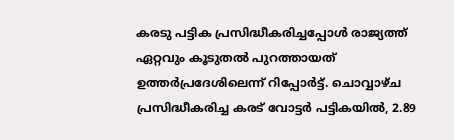കരടു പട്ടിക പ്രസിദ്ധീകരിച്ചപ്പോള്‍ രാജ്യത്ത് ഏറ്റവും കൂടുതല്‍ പുറത്തായത് ഉത്തര്‍പ്രദേശിലെന്ന് റിപ്പോര്‍ട്ട്. ചൊവ്വാഴ്ച പ്രസിദ്ധീകരിച്ച കരട് വോട്ടര്‍ പട്ടികയില്‍, 2.89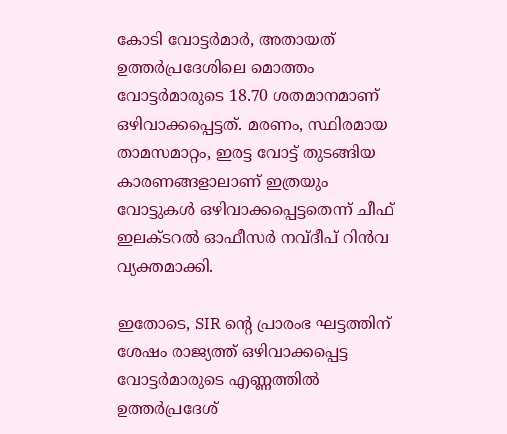കോടി വോട്ടര്‍മാര്‍, അതായത് ഉത്തര്‍പ്രദേശിലെ മൊത്തം വോട്ടര്‍മാരുടെ 18.70 ശതമാനമാണ് ഒഴിവാക്കപ്പെട്ടത്. മരണം, സ്ഥിരമായ താമസമാറ്റം, ഇരട്ട വോട്ട് തുടങ്ങിയ കാരണങ്ങളാലാണ് ഇത്രയും വോട്ടുകള്‍ ഒഴിവാക്കപ്പെട്ടതെന്ന് ചീഫ് ഇലക്ടറല്‍ ഓഫീസര്‍ നവ്ദീപ് റിന്‍വ വ്യക്തമാക്കി.

ഇതോടെ, SIR ന്റെ പ്രാരംഭ ഘട്ടത്തിന് ശേഷം രാജ്യത്ത് ഒഴിവാക്കപ്പെട്ട വോട്ടര്‍മാരുടെ എണ്ണത്തില്‍ ഉത്തര്‍പ്രദേശ്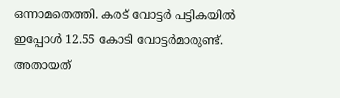ഒന്നാമതെത്തി. കരട് വോട്ടര്‍ പട്ടികയില്‍ ഇപ്പോള്‍ 12.55 കോടി വോട്ടര്‍മാരുണ്ട്. അതായത്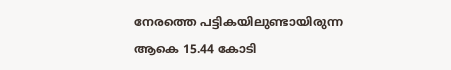നേരത്തെ പട്ടികയിലുണ്ടായിരുന്ന ആകെ 15.44 കോടി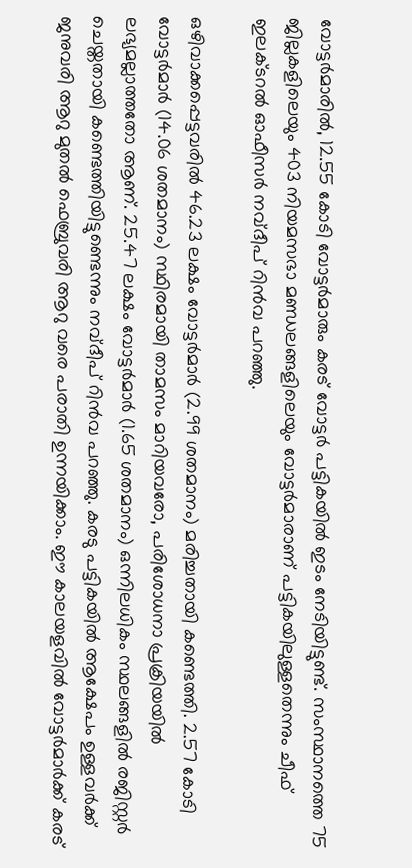വോട്ടര്‍മാരില്‍, 12.55 കോടി വോട്ടര്‍മാരും കരട് വോട്ടര്‍ പട്ടികയില്‍ ഇടം നേടിയിട്ടുണ്ട്. സംസ്ഥാനത്തെ 75 ജില്ലകളിലെയും 403 നിയമസഭാ മണ്ഡലങ്ങളിലെയും വോട്ടര്‍മാരാണ് പട്ടികയിലുള്ളതെന്നും ചീഫ് ഇലക്ടറല്‍ ഓഫീസര്‍ നവ്ദീപ് റിന്‍വ പറഞ്ഞു.

ഒഴിവാക്കപ്പെട്ടവരില്‍ 46.23 ലക്ഷം വോട്ടര്‍മാര്‍ (2.99 ശതമാനം) മരിച്ചതായി കണ്ടെത്തി. 2.57 കോടി വോട്ടര്‍മാര്‍ (14.06 ശതമാനം) സ്ഥിരമായി താമസം മാറിയവരോ, പരിശോധനാ പ്രക്രിയയില്‍ ലഭ്യമല്ലാത്തതോ ആണ്. 25.47 ലക്ഷം വോട്ടര്‍മാര്‍ (1.65 ശതമാനം) ഒന്നിലധികം സ്ഥലങ്ങളില്‍ രജിസ്റ്റര്‍ ചെയ്തതായി കണ്ടെത്തിയിട്ടുണ്ടെന്നും നവ്ദീപ് റിന്‍വ പറഞ്ഞു. കരടു പട്ടികയില്‍ ആക്ഷേപം ഉള്ളവര്‍ക്ക് ജനുവരി ആറു മുതല്‍ ഫെബ്രുവരി ആറു വരെ പരാതി ഉന്നയിക്കാം. ഈ കാലയളവില്‍ വോട്ടര്‍മാര്‍ക്ക് കരട്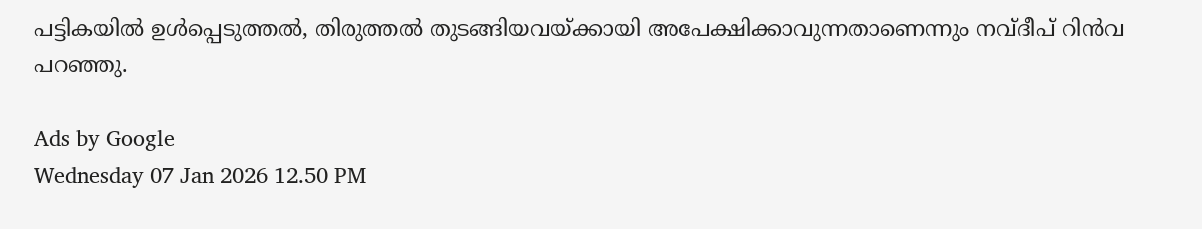പട്ടികയില്‍ ഉള്‍പ്പെടുത്തല്‍, തിരുത്തല്‍ തുടങ്ങിയവയ്ക്കായി അപേക്ഷിക്കാവുന്നതാണെന്നും നവ്ദീപ് റിന്‍വ പറഞ്ഞു.

Ads by Google
Wednesday 07 Jan 2026 12.50 PM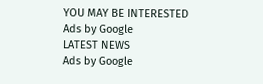YOU MAY BE INTERESTED
Ads by Google
LATEST NEWS
Ads by Google